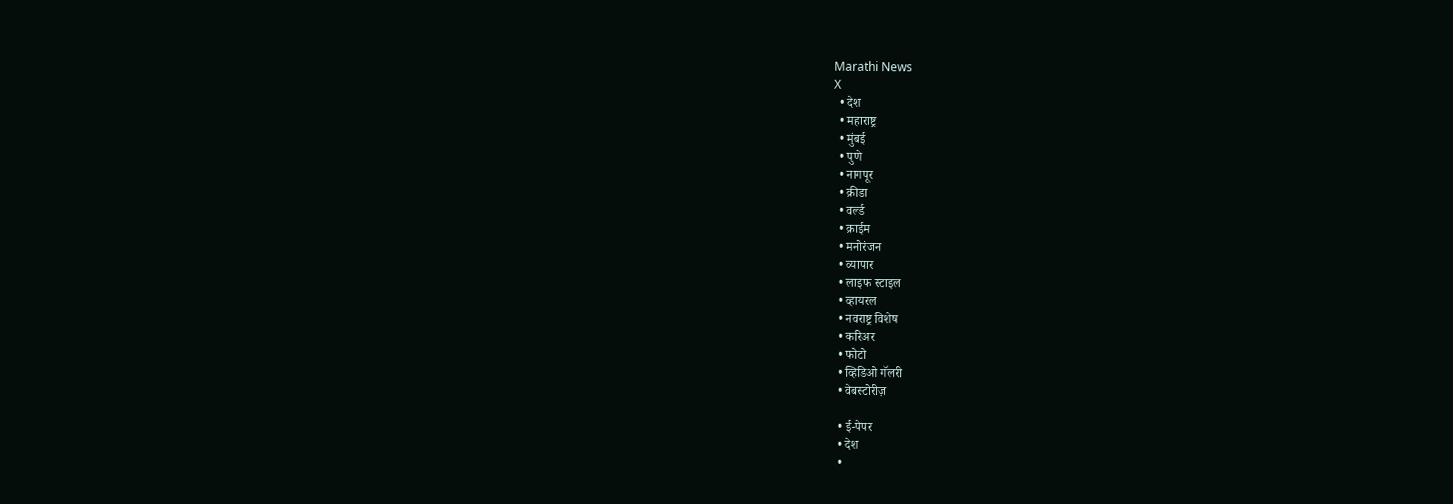Marathi News
X
  • देश
  • महाराष्ट्र
  • मुंबई
  • पुणे
  • नागपूर
  • क्रीडा
  • वर्ल्ड
  • क्राईम
  • मनोरंजन
  • व्यापार
  • लाइफ स्टाइल
  • व्हायरल
  • नवराष्ट्र विशेष
  • करिअर
  • फोटो
  • व्हिडिओ गॅलरी
  • वेबस्टोरीज़

  • ई-पेपर
  • देश
  •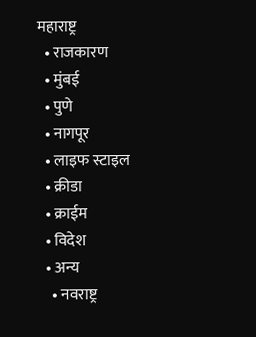महाराष्ट्र
  • राजकारण
  • मुंबई
  • पुणे
  • नागपूर
  • लाइफ स्टाइल
  • क्रीडा
  • क्राईम
  • विदेश
  • अन्य
    • नवराष्ट्र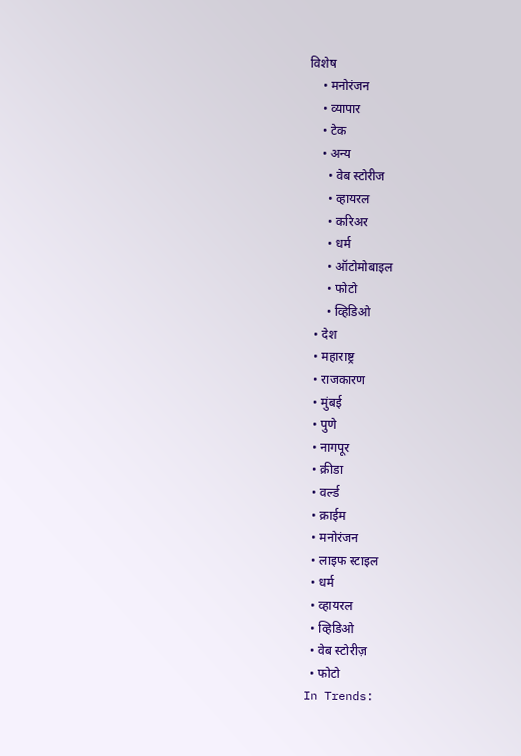विशेष
    • मनोरंजन
    • व्यापार
    • टेक
    • अन्य
      • वेब स्टोरीज
      • व्हायरल
      • करिअर
      • धर्म
      • ऑटोमोबाइल
      • फोटो
      • व्हिडिओ
  • देश
  • महाराष्ट्र
  • राजकारण
  • मुंबई
  • पुणे
  • नागपूर
  • क्रीडा
  • वर्ल्ड
  • क्राईम
  • मनोरंजन
  • लाइफ स्टाइल
  • धर्म
  • व्हायरल
  • व्हिडिओ
  • वेब स्टोरीज़
  • फोटो
In Trends: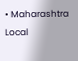• Maharashtra Local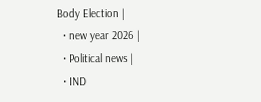Body Election |
  • new year 2026 |
  • Political news |
  • IND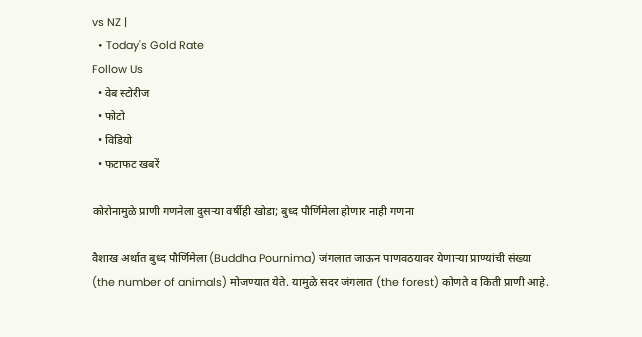vs NZ |
  • Today's Gold Rate
Follow Us
  • वेब स्टोरीज
  • फोटो
  • विडियो
  • फटाफट खबरें

कोरोनामुळे प्राणी गणनेला दुसऱ्या वर्षीही खोडा; बुध्द पौर्णिमेला होणार नाही गणना

वैशाख अर्थात बुध्द पौर्णिमेला (Buddha Pournima) जंगलात जाऊन पाणवठयावर येणाऱ्या प्राण्यांची संख्या (the number of animals) मोजण्यात येते. यामुळे सदर जंगलात (the forest) कोणते व किती प्राणी आहे.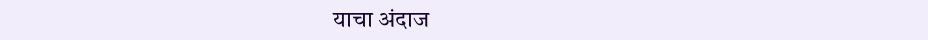याचा अंदाज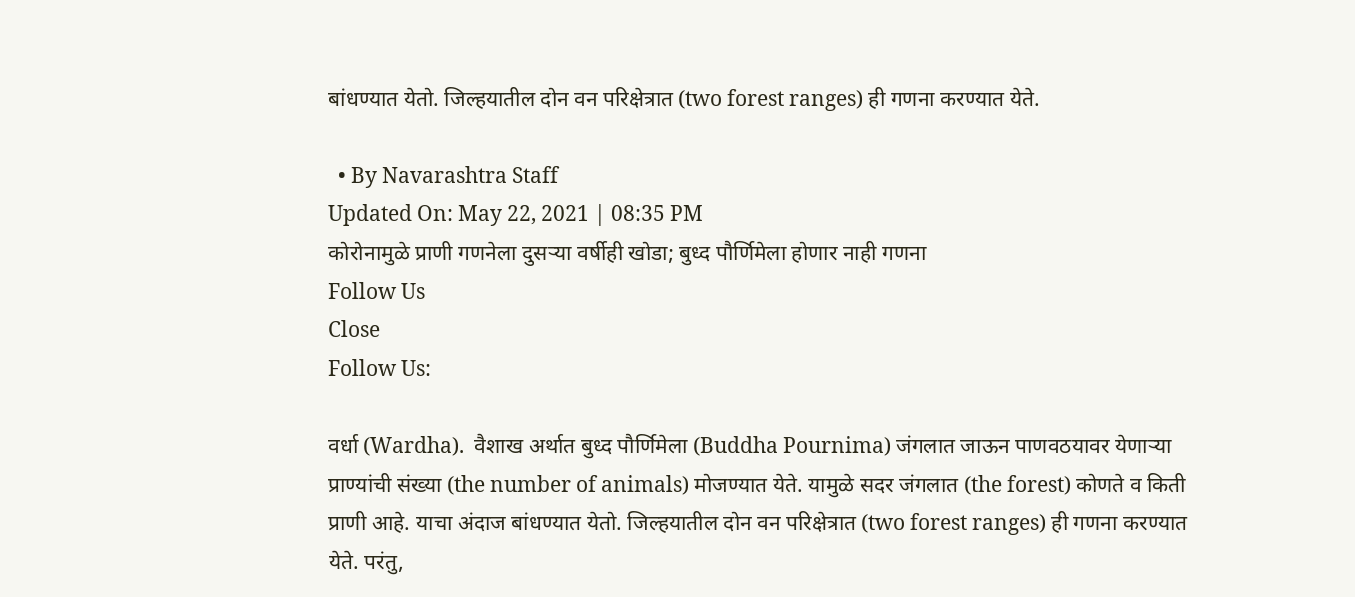बांधण्यात येतो. जिल्हयातील दोन वन परिक्षेत्रात (two forest ranges) ही गणना करण्यात येते.

  • By Navarashtra Staff
Updated On: May 22, 2021 | 08:35 PM
कोरोनामुळे प्राणी गणनेला दुसऱ्या वर्षीही खोडा; बुध्द पौर्णिमेला होणार नाही गणना
Follow Us
Close
Follow Us:

वर्धा (Wardha).  वैशाख अर्थात बुध्द पौर्णिमेला (Buddha Pournima) जंगलात जाऊन पाणवठयावर येणाऱ्या प्राण्यांची संख्या (the number of animals) मोजण्यात येते. यामुळे सदर जंगलात (the forest) कोणते व किती प्राणी आहे. याचा अंदाज बांधण्यात येतो. जिल्हयातील दोन वन परिक्षेत्रात (two forest ranges) ही गणना करण्यात येते. परंतु,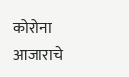कोरोना आजाराचे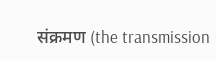संक्रमण (the transmission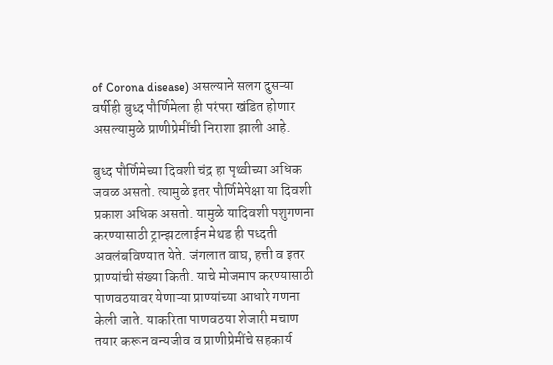of Corona disease) असल्याने सलग दुसऱ्या वर्षीही बुध्द पौर्णिमेला ही परंपरा खंडित होणार असल्यामुळे प्राणीप्रेमींची निराशा झाली आहे.

बुध्द पौर्णिमेच्या दिवशी चंद्र हा पृथ्वीच्या अधिक जवळ असतो. त्यामुळे इतर पौर्णिमेपेक्षा या दिवशी प्रकाश अधिक असतो. यामुळे यादिवशी पशुगणना करण्यासाठी ट्रान्झटलाईन मेथड ही पध्दती अवलंबविण्यात येते. जंगलात वाघ, हत्ती व इतर प्राण्यांची संख्या किती. याचे मोजमाप करण्यासाठी पाणवठयावर येणाऱ्या प्राण्यांच्या आधारे गणना केली जाते. याकरिता पाणवठया शेजारी मचाण तयार करून वन्यजीव व प्राणीप्रेमींचे सहकार्य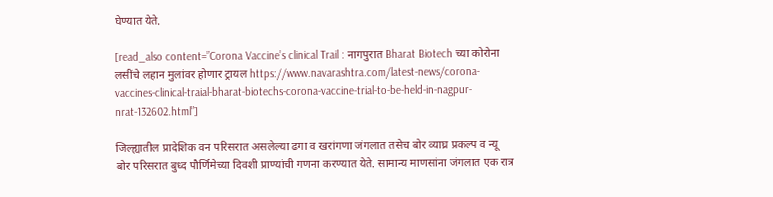घेण्यात येते.

[read_also content=”Corona Vaccine’s clinical Trail : नागपुरात Bharat Biotech च्या कोरोना लसींचे लहान मुलांवर होणार ट्रायल https://www.navarashtra.com/latest-news/corona-vaccines-clinical-traial-bharat-biotechs-corona-vaccine-trial-to-be-held-in-nagpur-nrat-132602.html”]

जिल्ह्यातील प्रादेशिक वन परिसरात असलेल्या ढगा व खरांगणा जंगलात तसेच बोर व्याघ्र प्रकल्प व न्यू बोर परिसरात बुध्द पौर्णिमेच्या दिवशी प्राण्यांची गणना करण्यात येते. सामान्य माणसांना जंगलात एक रात्र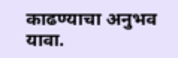काढण्याचा अनुभव यावा.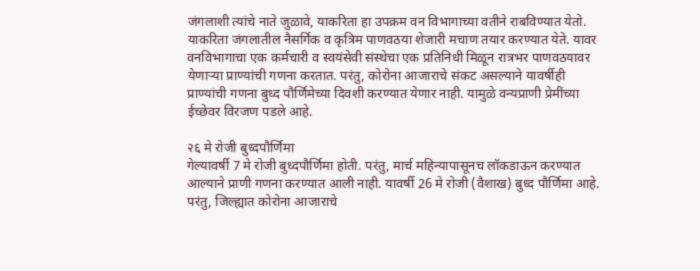जंगलाशी त्यांचे नाते जुळावे, याकरिता हा उपक्रम वन विभागाच्या वतीने राबविण्यात येतो. याकरिता जंगलातील नैसर्गिक व कृत्रिम पाणवठया शेजारी मचाण तयार करण्यात येते. यावर वनविभागाचा एक कर्मचारी व स्वयंसेवी संस्थेचा एक प्रतिनिधी मिळून रात्रभर पाणवठयावर येणाऱ्या प्राण्यांची गणना करतात. परंतु, कोरोना आजाराचे संकट असल्याने यावर्षीही प्राण्यांची गणना बुध्द पौर्णिमेच्या दिवशी करण्यात येणार नाही. यामुळे वन्यप्राणी प्रेमींच्या ईच्छेवर विरजण पडले आहे.

२६ मे रोजी बुध्दपौर्णिमा
गेल्यावर्षी 7 मे रोजी बुध्दपौर्णिमा होती. परंतु, मार्च महिन्यापासूनच लॉकडाऊन करण्यात आल्याने प्राणी गणना करण्यात आली नाही. यावर्षी 26 मे रोजी (वैशाख) बुध्द पौर्णिमा आहे. परंतु, जिल्ह्यात कोरोना आजाराचे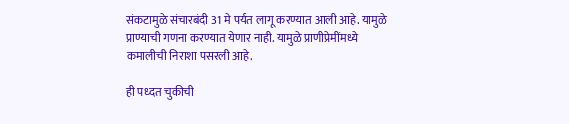संकटामुळे संचारबंदी 31 मे पर्यत लागू करण्यात आली आहे. यामुळे प्राण्याची गणना करण्यात येणार नाही. यामुळे प्राणीप्रेमींमध्ये कमालीची निराशा पसरली आहे.

ही पध्दत चुकीची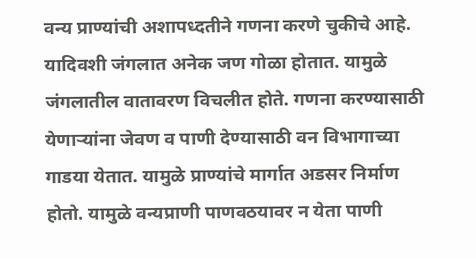वन्य प्राण्यांची अशापध्दतीने गणना करणे चुकीचे आहे. यादिवशी जंगलात अनेक जण गोळा होतात. यामुळे जंगलातील वातावरण विचलीत होते. गणना करण्यासाठी येणाऱ्यांना जेवण व पाणी देण्यासाठी वन विभागाच्या गाडया येतात. यामुळे प्राण्यांचे मार्गात अडसर निर्माण होतो. यामुळे वन्यप्राणी पाणवठयावर न येता पाणी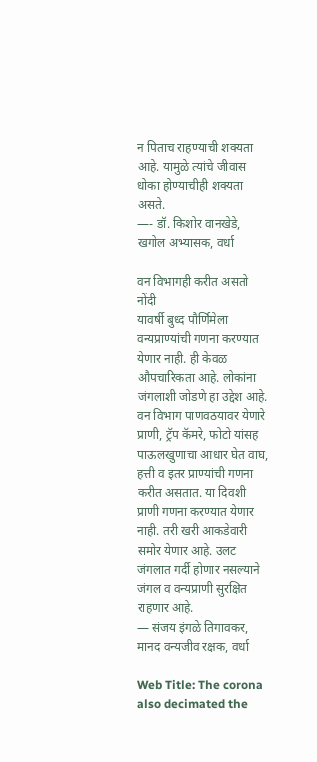न पिताच राहण्याची शक्यता आहे. यामुळे त्यांचे जीवास धोका होण्याचीही शक्यता असते.
—- डॉ. किशोर वानखेडे, खगोल अभ्यासक, वर्धा

वन विभागही करीत असतो नोंदी
यावर्षी बुध्द पौर्णिमेला वन्यप्राण्यांची गणना करण्यात येणार नाही. ही केवळ औपचारिकता आहे. लोकांना जंगलाशी जोडणे हा उद्देश आहे. वन विभाग पाणवठयावर येणारे प्राणी, ट्रॅप कॅमरे, फोटो यांसह पाऊलखुणाचा आधार घेत वाघ, हत्ती व इतर प्राण्यांची गणना करीत असतात. या दिवशी प्राणी गणना करण्यात येणार नाही. तरी खरी आकडेवारी समोर येणार आहे. उलट जंगलात गर्दी होणार नसल्याने जंगल व वन्यप्राणी सुरक्षित राहणार आहे.
— संजय इंगळे तिगावकर, मानद वन्यजीव रक्षक, वर्धा

Web Title: The corona also decimated the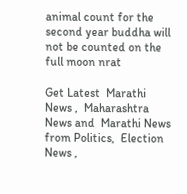animal count for the second year buddha will not be counted on the full moon nrat

Get Latest  Marathi News ,  Maharashtra News and  Marathi News from Politics,  Election News ,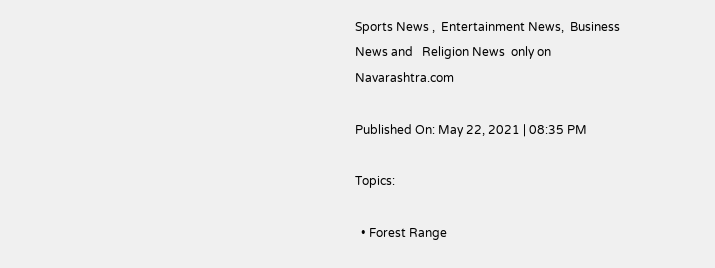Sports News ,  Entertainment News,  Business News and   Religion News  only on Navarashtra.com

Published On: May 22, 2021 | 08:35 PM

Topics:

  • Forest Range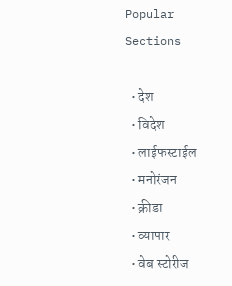Popular Sections

  • देश
  • विदेश
  • लाईफस्टाईल
  • मनोरंजन
  • क्रीडा
  • व्यापार
  • वेब स्टोरीज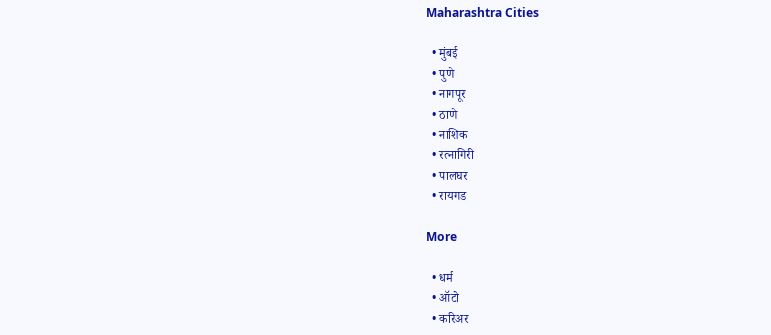Maharashtra Cities

  • मुंबई
  • पुणे
  • नागपूर
  • ठाणे
  • नाशिक
  • रत्नागिरी
  • पालघर
  • रायगड

More

  • धर्म
  • ऑटो
  • करिअर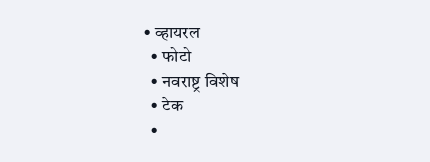• व्हायरल
  • फोटो
  • नवराष्ट्र विशेष
  • टेक
  •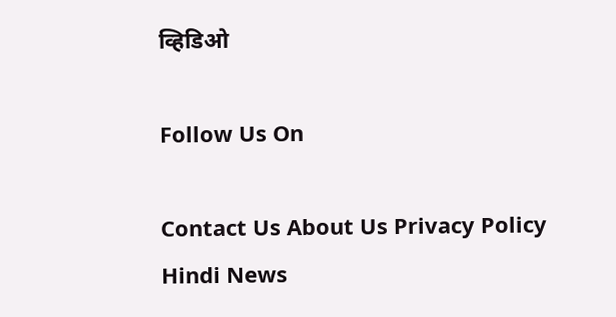व्हिडिओ

Follow Us On

Contact Us About Us Privacy Policy
Hindi News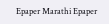Epaper Marathi Epaper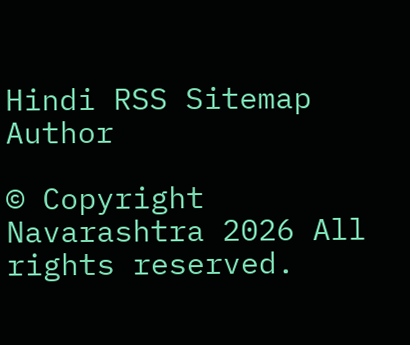Hindi RSS Sitemap Author

© Copyright Navarashtra 2026 All rights reserved.